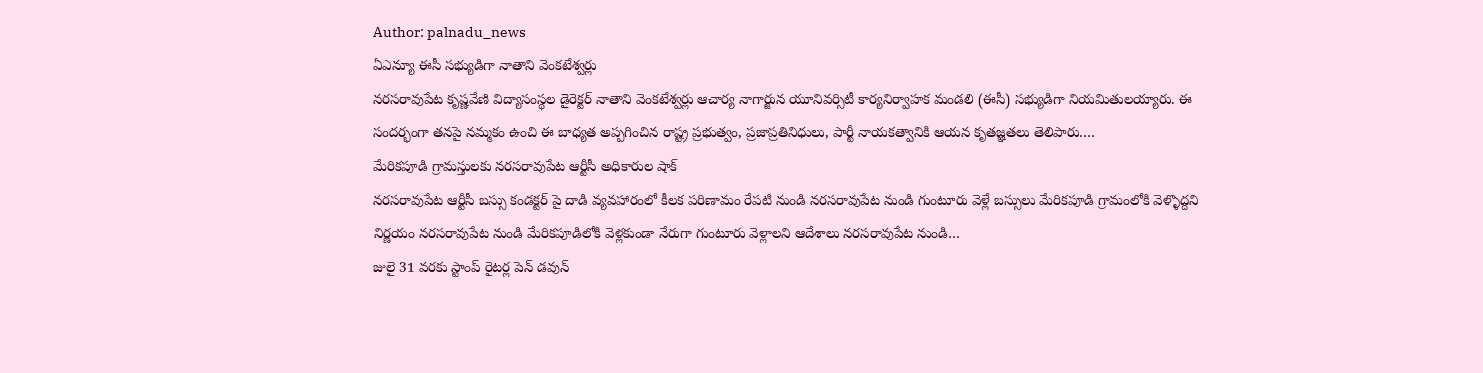Author: palnadu_news
ఏఎన్యూ ఈసీ సభ్యుడిగా నాతాని వెంకటేశ్వర్లు
నరసరావుపేట కృష్ణవేణి విద్యాసంస్థల డైరెక్టర్ నాతాని వెంకటేశ్వర్లు ఆచార్య నాగార్జున యూనివర్సిటీ కార్యనిర్వాహక మండలి (ఈసీ) సభ్యుడిగా నియమితులయ్యారు. ఈ సందర్భంగా తనపై నమ్మకం ఉంచి ఈ బాధ్యత అప్పగించిన రాష్ట్ర ప్రభుత్వం, ప్రజాప్రతినిధులు, పార్టీ నాయకత్వానికి ఆయన కృతజ్ఞతలు తెలిపారు.…
మేరికపూడి గ్రామస్తులకు నరసరావుపేట ఆర్టీసీ అధికారుల షాక్
నరసరావుపేట ఆర్టీసీ బస్సు కండక్టర్ పై దాడి వ్యవహారంలో కీలక పరిణామం రేపటి నుండి నరసరావుపేట నుండి గుంటూరు వెళ్లే బస్సులు మేరికపూడి గ్రామంలోకి వెళ్ళొద్దని నిర్ణయం నరసరావుపేట నుండి మేరికపూడిలోకి వెళ్లకుండా నేరుగా గుంటూరు వెళ్లాలని ఆదేశాలు నరసరావుపేట నుండి…
జులై 31 వరకు స్టాంప్ రైటర్ల పెన్ డవున్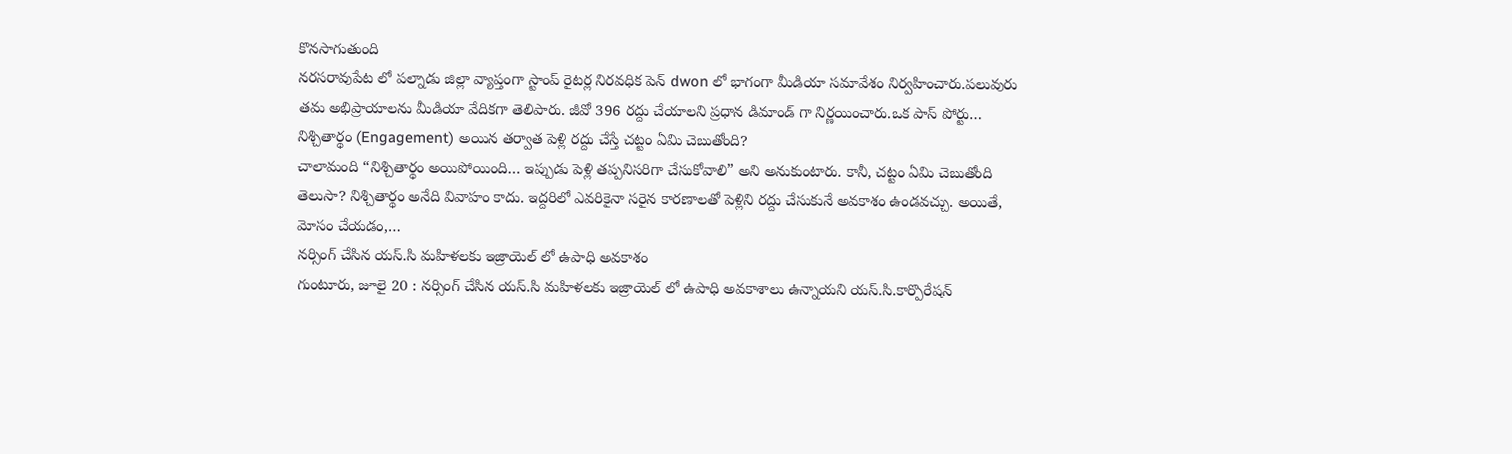కొనసాగుతుంది
నరసరావుపేట లో పల్నాడు జిల్లా వ్యాప్తంగా స్టాంప్ రైటర్ల నిరవధిక పెన్ dwon లో భాగంగా మీడియా సమావేశం నిర్వహించారు.పలువురు తమ అభిప్రాయాలను మీడియా వేదికగా తెలిపారు. జీవో 396 రద్దు చేయాలని ప్రధాన డిమాండ్ గా నిర్ణయించారు.ఒక పాస్ పోర్టు…
నిశ్చితార్థం (Engagement) అయిన తర్వాత పెళ్లి రద్దు చేస్తే చట్టం ఏమి చెబుతోంది?
చాలామంది “నిశ్చితార్థం అయిపోయింది… ఇప్పుడు పెళ్లి తప్పనిసరిగా చేసుకోవాలి” అని అనుకుంటారు. కానీ, చట్టం ఏమి చెబుతోంది తెలుసా? నిశ్చితార్థం అనేది వివాహం కాదు. ఇద్దరిలో ఎవరికైనా సరైన కారణాలతో పెళ్లిని రద్దు చేసుకునే అవకాశం ఉండవచ్చు. అయితే, మోసం చేయడం,…
నర్సింగ్ చేసిన యస్.సి మహిళలకు ఇజ్రాయెల్ లో ఉపాధి అవకాశం
గుంటూరు, జూలై 20 : నర్సింగ్ చేసిన యస్.సి మహిళలకు ఇజ్రాయెల్ లో ఉపాధి అవకాశాలు ఉన్నాయని యస్.సి.కార్పొరేషన్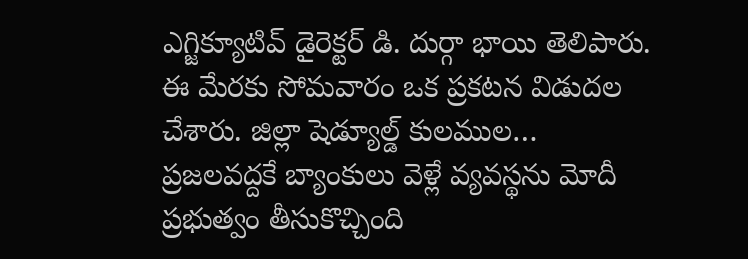ఎగ్జిక్యూటివ్ డైరెక్టర్ డి. దుర్గా భాయి తెలిపారు. ఈ మేరకు సోమవారం ఒక ప్రకటన విడుదల చేశారు. జిల్లా షెడ్యూల్డ్ కులముల…
ప్రజలవద్దకే బ్యాంకులు వెళ్లే వ్యవస్థను మోదీ ప్రభుత్వం తీసుకొచ్చింది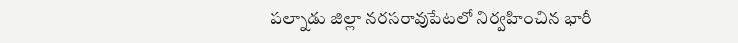పల్నాడు జిల్లా నరసరావుపేటలో నిర్వహించిన భారీ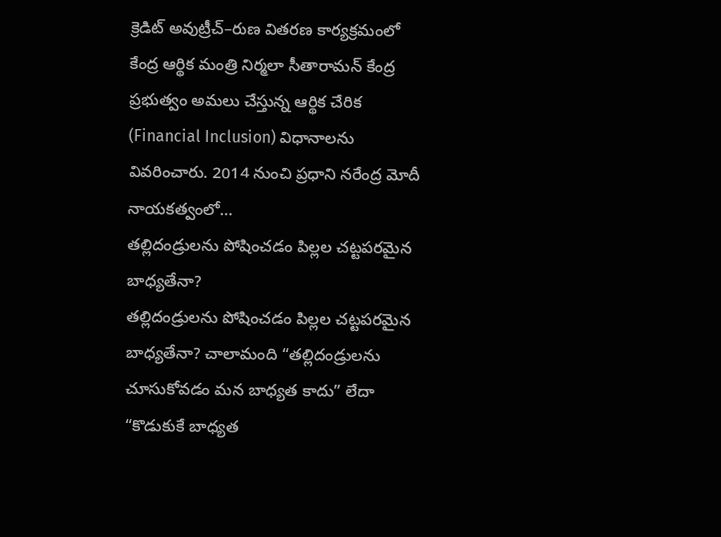క్రెడిట్ అవుట్రీచ్–రుణ వితరణ కార్యక్రమంలో కేంద్ర ఆర్థిక మంత్రి నిర్మలా సీతారామన్ కేంద్ర ప్రభుత్వం అమలు చేస్తున్న ఆర్థిక చేరిక (Financial Inclusion) విధానాలను వివరించారు. 2014 నుంచి ప్రధాని నరేంద్ర మోదీ నాయకత్వంలో…
తల్లిదండ్రులను పోషించడం పిల్లల చట్టపరమైన బాధ్యతేనా?
తల్లిదండ్రులను పోషించడం పిల్లల చట్టపరమైన బాధ్యతేనా? చాలామంది “తల్లిదండ్రులను చూసుకోవడం మన బాధ్యత కాదు” లేదా “కొడుకుకే బాధ్యత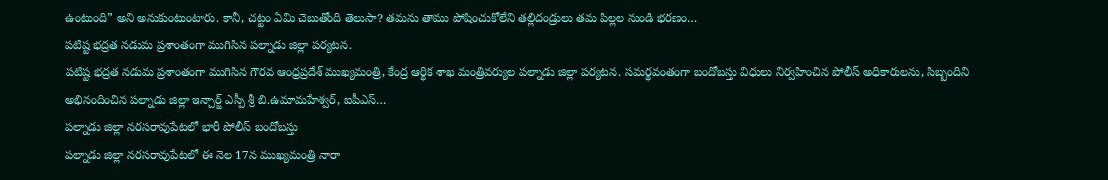ఉంటుంది” అని అనుకుంటుంటారు. కానీ, చట్టం ఏమి చెబుతోంది తెలుసా? తమను తాము పోషించుకోలేని తల్లిదండ్రులు తమ పిల్లల నుండి భరణం…
పటిష్ట భద్రత నడుమ ప్రశాంతంగా ముగిసిన పల్నాడు జిల్లా పర్యటన.
పటిష్ట భద్రత నడుమ ప్రశాంతంగా ముగిసిన గౌరవ ఆంధ్రప్రదేశ్ ముఖ్యమంత్రి, కేంద్ర ఆర్థిక శాఖ మంత్రివర్యుల పల్నాడు జిల్లా పర్యటన. సమర్థవంతంగా బందోబస్తు విధులు నిర్వహించిన పోలీస్ అధికారులను, సిబ్బందిని అభినందించిన పల్నాడు జిల్లా ఇన్చార్జ్ ఎస్పీ శ్రీ బి.ఉమామహేశ్వర్, ఐపీఎస్…
పల్నాడు జిల్లా నరసరావుపేటలో భారీ పోలీస్ బందోబస్తు
పల్నాడు జిల్లా నరసరావుపేటలో ఈ నెల 17న ముఖ్యమంత్రి నారా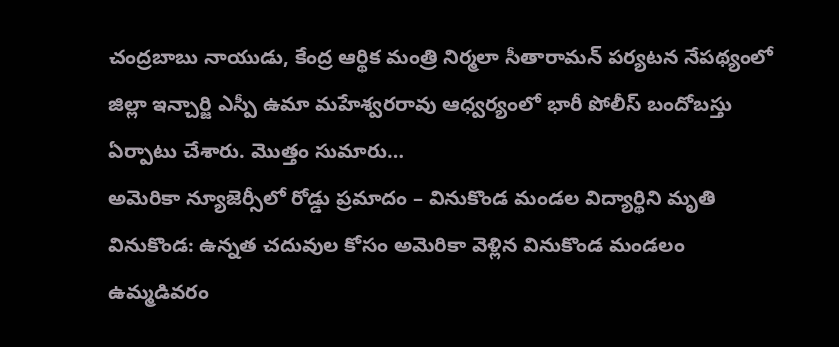చంద్రబాబు నాయుడు, కేంద్ర ఆర్థిక మంత్రి నిర్మలా సీతారామన్ పర్యటన నేపథ్యంలో జిల్లా ఇన్చార్జి ఎస్పీ ఉమా మహేశ్వరరావు ఆధ్వర్యంలో భారీ పోలీస్ బందోబస్తు ఏర్పాటు చేశారు. మొత్తం సుమారు…
అమెరికా న్యూజెర్సీలో రోడ్డు ప్రమాదం – వినుకొండ మండల విద్యార్థిని మృతి
వినుకొండ: ఉన్నత చదువుల కోసం అమెరికా వెళ్లిన వినుకొండ మండలం ఉమ్మడివరం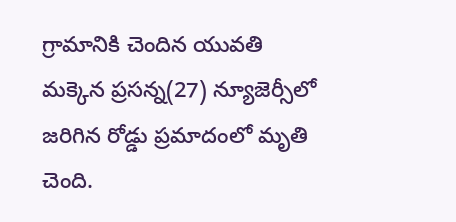గ్రామానికి చెందిన యువతి మక్కెన ప్రసన్న(27) న్యూజెర్సీలో జరిగిన రోడ్డు ప్రమాదంలో మృతి చెంది.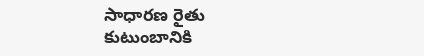సాధారణ రైతు కుటుంబానికి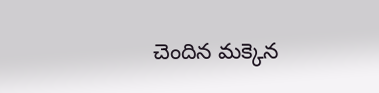చెందిన మక్కెన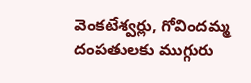వెంకటేశ్వర్లు, గోవిందమ్మ దంపతులకు ముగ్గురు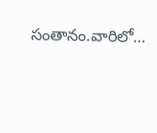సంతానం.వారిలో…